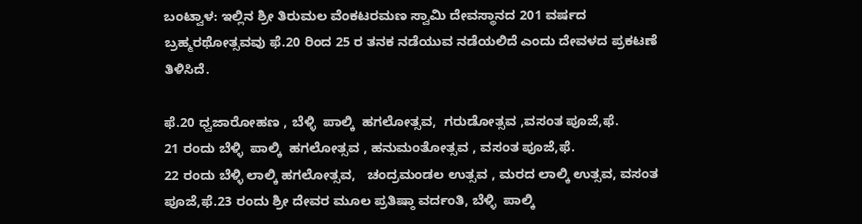ಬಂಟ್ವಾಳ: ಇಲ್ಲಿನ‌ ಶ್ರೀ ತಿರುಮಲ ವೆಂಕಟರಮಣ ಸ್ವಾಮಿ ದೇವಸ್ಥಾನದ 201 ವರ್ಷದ ಬ್ರಹ್ಮರಥೋತ್ಸವವು‌ ಫೆ.20 ರಿಂದ 25 ರ ತನಕ ನಡೆಯುವ ನಡೆಯಲಿದೆ ಎಂದು ದೇವಳದ ಪ್ರಕಟಣೆ ತಿಳಿಸಿದೆ.

ಫೆ.20 ಧ್ವಜಾರೋಹಣ , ಬೆಳ್ಳಿ  ಪಾಲ್ಕಿ  ಹಗಲೋತ್ಸವ,  ಗರುಡೋತ್ಸವ ,ವಸಂತ ಪೂಜೆ,ಫೆ.
21 ರಂದು ಬೆಳ್ಳಿ  ಪಾಲ್ಕಿ  ಹಗಲೋತ್ಸವ , ಹನುಮಂತೋತ್ಸವ , ವಸಂತ ಪೂಜೆ,ಫೆ.
22 ರಂದು ಬೆಳ್ಳಿ ಲಾಲ್ಕಿ ಹಗಲೋತ್ಸವ,   ಚಂದ್ರಮಂಡಲ ಉತ್ಸವ , ಮರದ ಲಾಲ್ಕಿ ಉತ್ಸವ, ವಸಂತ ಪೂಜೆ,ಫೆ.23 ರಂದು ಶ್ರೀ ದೇವರ ಮೂಲ ಪ್ರತಿಷ್ಠಾ ವರ್ದಂತಿ, ಬೆಳ್ಳಿ  ಪಾಲ್ಕಿ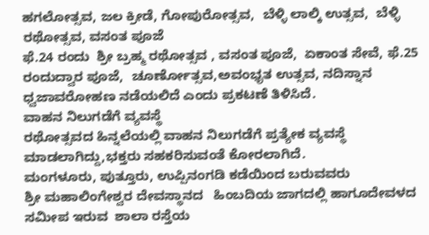ಹಗಲೋತ್ಸವ, ಜಲ ಕ್ರೀಡೆ, ಗೋಪುರೋತ್ಸವ,  ಬೆಳ್ಳಿ ಲಾಲ್ಕಿ ಉತ್ಸವ,  ಬೆಳ್ಳಿ ರಥೋತ್ಸವ, ವಸಂತ ಪೂಜೆ
ಫೆ.24 ರಂದು  ಶ್ರೀ ಬ್ರಹ್ಮ ರಥೋತ್ಸವ , ವಸಂತ ಪೂಜೆ,  ಏಕಾಂತ ಸೇವೆ, ಫೆ.25 ರಂದುದ್ವಾರ ಪೂಜೆ,  ಚೂರ್ಣೋತ್ಸವ,ಅವಂಭೃತ ಉತ್ಸವ, ನದಿಸ್ನಾನ ಧ್ವಜಾವರೋಹಣ ನಡೆಯಲಿದೆ ಎಂದು ಪ್ರಕಟಣೆ ತಿಳಿಸಿದೆ.
ವಾಹನ ನಿಲುಗಡೆಗೆ ವ್ಯವಸ್ಥೆ
ರಥೋತ್ಸವದ ಹಿನ್ನಲೆಯಲ್ಲಿ ವಾಹನ ನಿಲುಗಡೆಗೆ ಪ್ರತ್ಯೇಕ ವ್ಯವಸ್ಥೆ ಮಾಡಲಾಗಿದ್ದು,ಭಕ್ತರು ಸಹಕರಿಸುವಂತೆ ಕೋರಲಾಗಿದೆ.
ಮಂಗಳೂರು, ಪುತ್ತೂರು, ಉಪ್ಪಿನಂಗಡಿ ಕಡೆಯಿಂದ ಬರುವವರು
ಶ್ರೀ ಮಹಾಲಿಂಗೇಶ್ವರ ದೇವಸ್ಥಾನದ   ಹಿಂಬದಿಯ ಜಾಗದಲ್ಲಿ ಹಾಗೂದೇವಳದ  ಸಮೀಪ ಇರುವ  ಶಾಲಾ ರಸ್ತೆಯ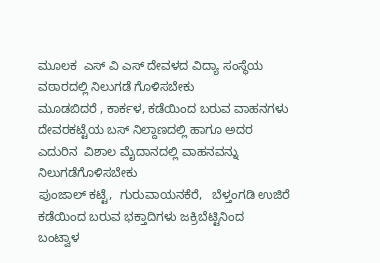ಮೂಲಕ  ಎಸ್ ವಿ ಎಸ್ ದೇವಳದ ವಿದ್ಯಾ ಸಂಸ್ಥೆಯ ವಠಾರದಲ್ಲಿ ನಿಲುಗಡೆ ಗೊಳಿಸಬೇಕು
ಮೂಡಬಿದರೆ , ಕಾರ್ಕಳ, ಕಡೆಯಿಂದ ಬರುವ ವಾಹನಗಳು ದೇವರಕಟ್ಟೆಯ ಬಸ್ ನಿಲ್ದಾಣದಲ್ಲಿ ಹಾಗೂ ಅದರ ಎದುರಿನ  ವಿಶಾಲ ಮೈದಾನದಲ್ಲಿ ವಾಹನವನ್ನು ನಿಲುಗಡೆಗೊಳಿಸಬೇಕು
ಪುಂಜಾಲ್ ಕಟ್ಟೆ,  ಗುರುವಾಯನಕೆರೆ,   ಬೆಳ್ತಂಗಡಿ ಉಜಿರೆ ಕಡೆಯಿಂದ ಬರುವ ಭಕ್ತಾದಿಗಳು ಜಕ್ರಿಬೆಟ್ಟಿನಿಂದ  ಬಂಟ್ವಾಳ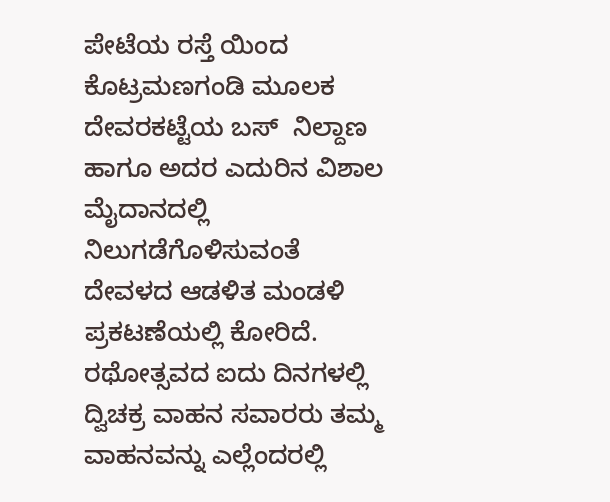ಪೇಟೆಯ ರಸ್ತೆ ಯಿಂದ ಕೊಟ್ರಮಣಗಂಡಿ ಮೂಲಕ ದೇವರಕಟ್ಟೆಯ ಬಸ್  ನಿಲ್ದಾಣ ಹಾಗೂ ಅದರ ಎದುರಿನ ವಿಶಾಲ  ಮೈದಾನದಲ್ಲಿ ನಿಲುಗಡೆಗೊಳಿಸುವಂತೆ  ದೇವಳದ ಆಡಳಿತ ಮಂಡಳಿ ಪ್ರಕಟಣೆಯಲ್ಲಿ ಕೋರಿದೆ.
ರಥೋತ್ಸವದ ಐದು ದಿನಗಳಲ್ಲಿ ದ್ವಿಚಕ್ರ ವಾಹನ ಸವಾರರು ತಮ್ಮ ವಾಹನವನ್ನು ಎಲ್ಲೆಂದರಲ್ಲಿ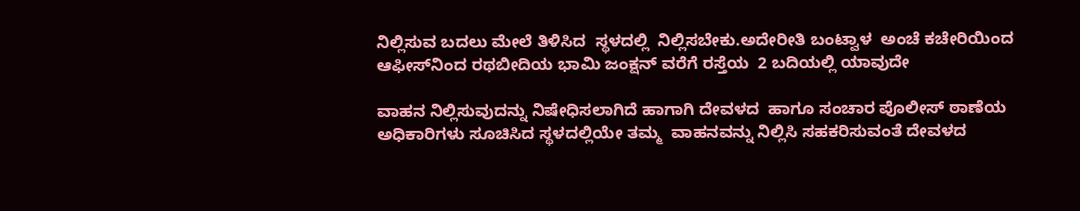ನಿಲ್ಲಿಸುವ ಬದಲು ಮೇಲೆ ತಿಳಿಸಿದ  ಸ್ಥಳದಲ್ಲಿ  ನಿಲ್ಲಿಸಬೇಕು.ಅದೇರೀತಿ ಬಂಟ್ವಾಳ  ಅಂಚೆ ಕಚೇರಿಯಿಂದ ಆಫೀಸ್‌ನಿಂದ ರಥಬೀದಿಯ ಭಾಮಿ ಜಂಕ್ಷನ್ ವರೆಗೆ ರಸ್ತೆಯ  2 ಬದಿಯಲ್ಲಿ ಯಾವುದೇ

ವಾಹನ ನಿಲ್ಲಿಸುವುದನ್ನು ನಿಷೇಧಿಸಲಾಗಿದೆ ಹಾಗಾಗಿ ದೇವಳದ  ಹಾಗೂ ಸಂಚಾರ ಪೊಲೀಸ್ ಠಾಣೆಯ ಅಧಿಕಾರಿಗಳು ಸೂಚಿಸಿದ ಸ್ಥಳದಲ್ಲಿಯೇ ತಮ್ಮ  ವಾಹನವನ್ನು ನಿಲ್ಲಿಸಿ ಸಹಕರಿಸುವಂತೆ ದೇವಳದ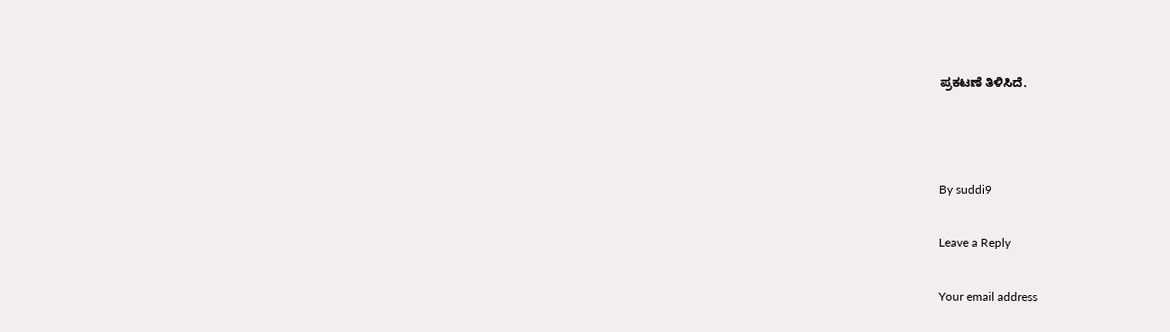ಪ್ರಕಟಣೆ ತಿಳಿಸಿದೆ.



By suddi9

Leave a Reply

Your email address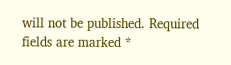will not be published. Required fields are marked *